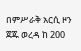በምሥራቅ አርሲ ዞን ጀጁ ወረዳ ከ 200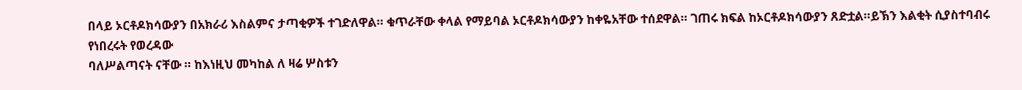በላይ ኦርቶዶክሳውያን በአክራሪ እስልምና ታጣቂዎች ተገድለዋል። ቁጥራቸው ቀላል የማይባል ኦርቶዶክሳውያን ከቀዬአቸው ተሰደዋል። ገጠሩ ክፍል ከኦርቶዶክሳውያን ጸድቷል።ይኽን እልቂት ሲያስተባብሩ የነበረሩት የወረዳው
ባለሥልጣናት ናቸው ። ከእነዚህ መካከል ለ ዛሬ ሦስቱን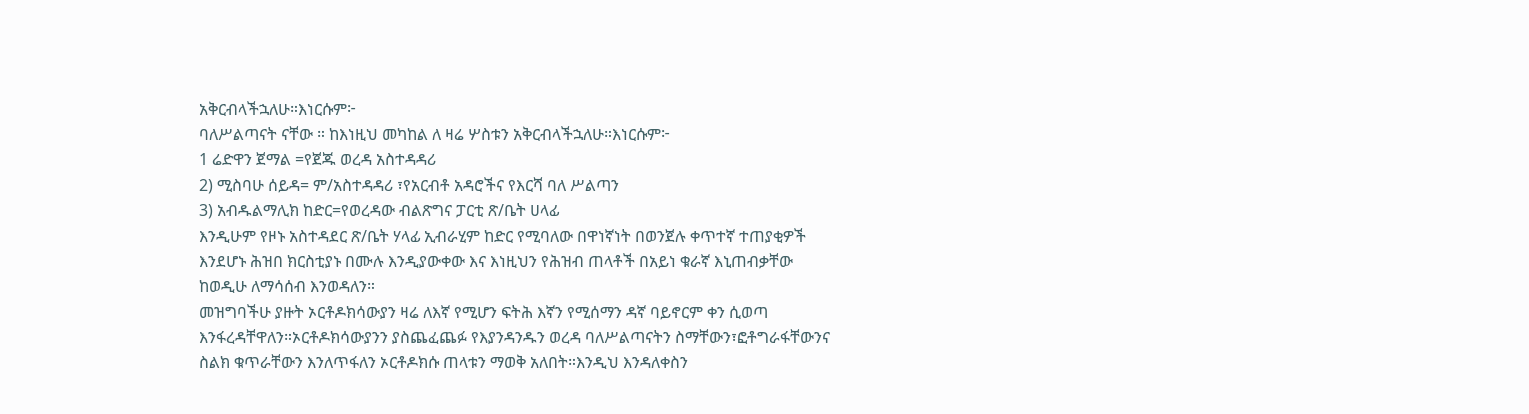አቅርብላችኋለሁ።እነርሱም፦
ባለሥልጣናት ናቸው ። ከእነዚህ መካከል ለ ዛሬ ሦስቱን አቅርብላችኋለሁ።እነርሱም፦
1 ሬድዋን ጀማል =የጀጁ ወረዳ አስተዳዳሪ
2) ሚስባሁ ሰይዳ= ም/አስተዳዳሪ ፣የአርብቶ አዳሮችና የእርሻ ባለ ሥልጣን
3) አብዱልማሊክ ከድር=የወረዳው ብልጽግና ፓርቲ ጽ/ቤት ሀላፊ
እንዲሁም የዞኑ አስተዳደር ጽ/ቤት ሃላፊ ኢብራሂም ከድር የሚባለው በዋነኛነት በወንጀሉ ቀጥተኛ ተጠያቂዎች እንደሆኑ ሕዝበ ክርስቲያኑ በሙሉ እንዲያውቀው እና እነዚህን የሕዝብ ጠላቶች በአይነ ቁራኛ እኒጠብቃቸው ከወዲሁ ለማሳሰብ እንወዳለን።
መዝግባችሁ ያዙት ኦርቶዶክሳውያን ዛሬ ለእኛ የሚሆን ፍትሕ እኛን የሚሰማን ዳኛ ባይኖርም ቀን ሲወጣ እንፋረዳቸዋለን።ኦርቶዶክሳውያንን ያስጨፈጨፉ የእያንዳንዱን ወረዳ ባለሥልጣናትን ስማቸውን፣ፎቶግራፋቸውንና ስልክ ቁጥራቸውን እንለጥፋለን ኦርቶዶክሱ ጠላቱን ማወቅ አለበት።እንዲህ እንዳለቀስን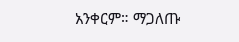አንቀርም። ማጋለጡ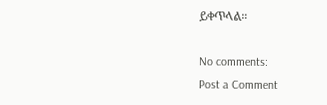ይቀጥላል።

No comments:
Post a Comment